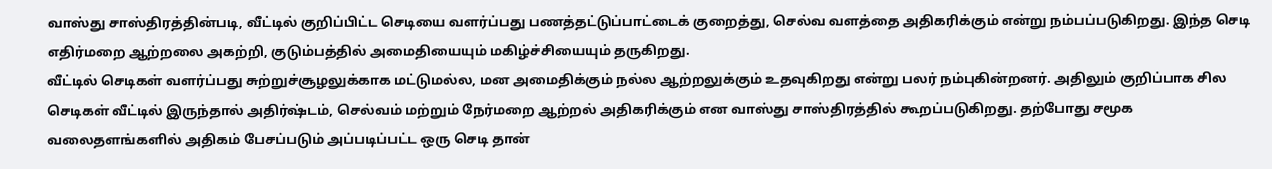வாஸ்து சாஸ்திரத்தின்படி, வீட்டில் குறிப்பிட்ட செடியை வளர்ப்பது பணத்தட்டுப்பாட்டைக் குறைத்து, செல்வ வளத்தை அதிகரிக்கும் என்று நம்பப்படுகிறது. இந்த செடி எதிர்மறை ஆற்றலை அகற்றி, குடும்பத்தில் அமைதியையும் மகிழ்ச்சியையும் தருகிறது.
வீட்டில் செடிகள் வளர்ப்பது சுற்றுச்சூழலுக்காக மட்டுமல்ல, மன அமைதிக்கும் நல்ல ஆற்றலுக்கும் உதவுகிறது என்று பலர் நம்புகின்றனர். அதிலும் குறிப்பாக சில செடிகள் வீட்டில் இருந்தால் அதிர்ஷ்டம், செல்வம் மற்றும் நேர்மறை ஆற்றல் அதிகரிக்கும் என வாஸ்து சாஸ்திரத்தில் கூறப்படுகிறது. தற்போது சமூக வலைதளங்களில் அதிகம் பேசப்படும் அப்படிப்பட்ட ஒரு செடி தான்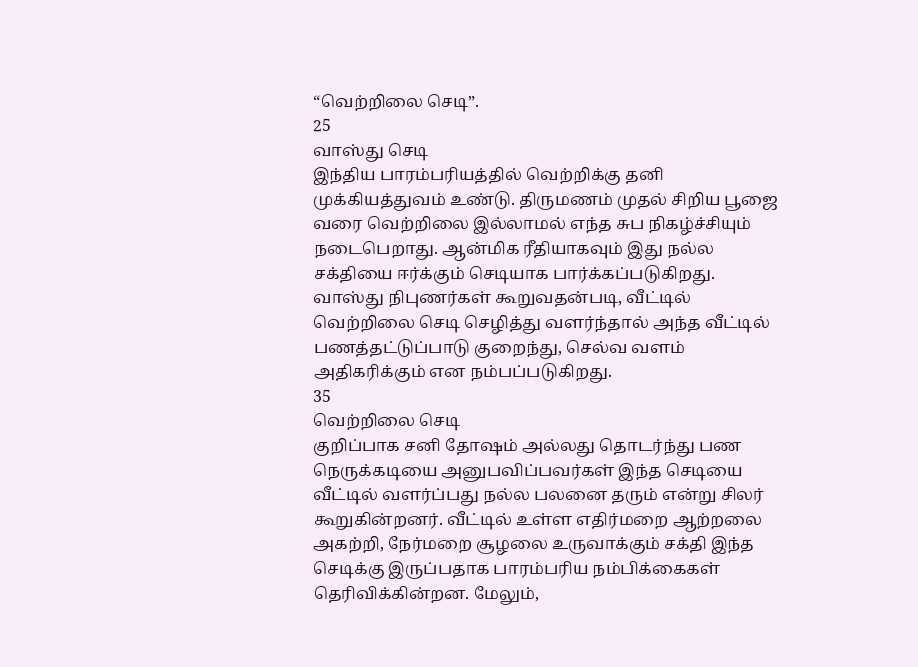“வெற்றிலை செடி”.
25
வாஸ்து செடி
இந்திய பாரம்பரியத்தில் வெற்றிக்கு தனி முக்கியத்துவம் உண்டு. திருமணம் முதல் சிறிய பூஜை வரை வெற்றிலை இல்லாமல் எந்த சுப நிகழ்ச்சியும் நடைபெறாது. ஆன்மிக ரீதியாகவும் இது நல்ல சக்தியை ஈர்க்கும் செடியாக பார்க்கப்படுகிறது. வாஸ்து நிபுணர்கள் கூறுவதன்படி, வீட்டில் வெற்றிலை செடி செழித்து வளர்ந்தால் அந்த வீட்டில் பணத்தட்டுப்பாடு குறைந்து, செல்வ வளம் அதிகரிக்கும் என நம்பப்படுகிறது.
35
வெற்றிலை செடி
குறிப்பாக சனி தோஷம் அல்லது தொடர்ந்து பண நெருக்கடியை அனுபவிப்பவர்கள் இந்த செடியை வீட்டில் வளர்ப்பது நல்ல பலனை தரும் என்று சிலர் கூறுகின்றனர். வீட்டில் உள்ள எதிர்மறை ஆற்றலை அகற்றி, நேர்மறை சூழலை உருவாக்கும் சக்தி இந்த செடிக்கு இருப்பதாக பாரம்பரிய நம்பிக்கைகள் தெரிவிக்கின்றன. மேலும்,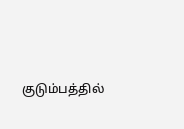குடும்பத்தில்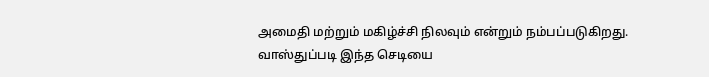அமைதி மற்றும் மகிழ்ச்சி நிலவும் என்றும் நம்பப்படுகிறது.
வாஸ்துப்படி இந்த செடியை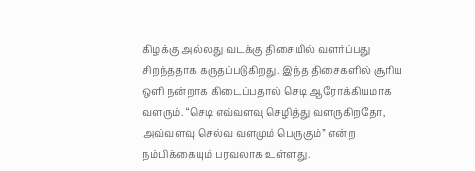கிழக்கு அல்லது வடக்கு திசையில் வளர்ப்பது சிறந்ததாக கருதப்படுகிறது. இந்த திசைகளில் சூரிய ஒளி நன்றாக கிடைப்பதால் செடி ஆரோக்கியமாக வளரும். “செடி எவ்வளவு செழித்து வளருகிறதோ, அவ்வளவு செல்வ வளமும் பெருகும்” என்ற நம்பிக்கையும் பரவலாக உள்ளது.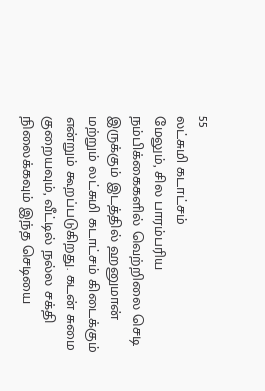55
லட்சுமி கடாட்சம்
மேலும், சில பாரம்பரிய நம்பிக்கைகளில் வெற்றிலை செடி இருக்கும் இடத்தில் ஹனுமான் மற்றும் லட்சுமி கடாட்சம் கிடைக்கும் என்றும் கூறப்படுகிறது. கடன் சுமை குறையவும், வீட்டில் நல்ல சக்தி நிலைக்கவும் இந்த செடியை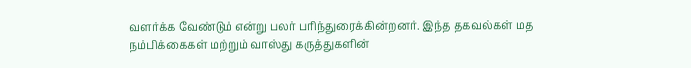வளர்க்க வேண்டும் என்று பலர் பரிந்துரைக்கின்றனர். இந்த தகவல்கள் மத நம்பிக்கைகள் மற்றும் வாஸ்து கருத்துகளின்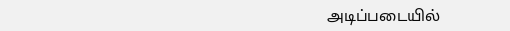அடிப்படையில்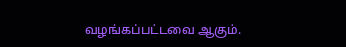வழங்கப்பட்டவை ஆகும்.